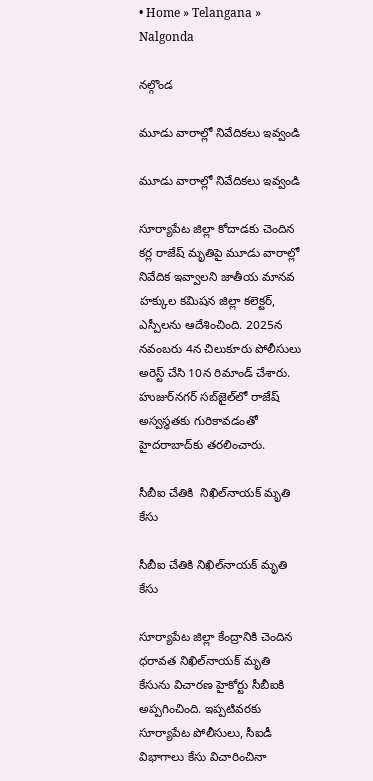• Home » Telangana » Nalgonda

నల్గొండ

మూడు వారాల్లో నివేదికలు ఇవ్వండి

మూడు వారాల్లో నివేదికలు ఇవ్వండి

సూర్యాపేట జిల్లా కోదాడకు చెందిన కర్ల రాజేష్‌ మృతిపై మూడు వారాల్లో నివేదిక ఇవ్వాలని జాతీయ మానవ హక్కుల కమిషన జిల్లా కలెక్టర్‌, ఎస్పీలను ఆదేశించింది. 2025న నవంబరు 4న చిలుకూరు పోలీసులు అరెస్ట్‌ చేసి 10న రిమాండ్‌ చేశారు. హుజుర్‌నగర్‌ సబ్‌జైల్‌లో రాజేష్‌ అస్వస్ధతకు గురికావడంతో హైదరాబాద్‌కు తరలించారు.

సీబీఐ చేతికి  నిఖిల్‌నాయక్‌ మృతి కేసు

సీబీఐ చేతికి నిఖిల్‌నాయక్‌ మృతి కేసు

సూర్యాపేట జిల్లా కేంద్రానికి చెందిన ధరావత నిఖిల్‌నాయక్‌ మృతి కేసును విచారణ హైకోర్టు సీబీఐకి అప్పగించింది. ఇప్పటివరకు సూర్యాపేట పోలీసులు, సీఐడీ విభాగాలు కేసు విచారించినా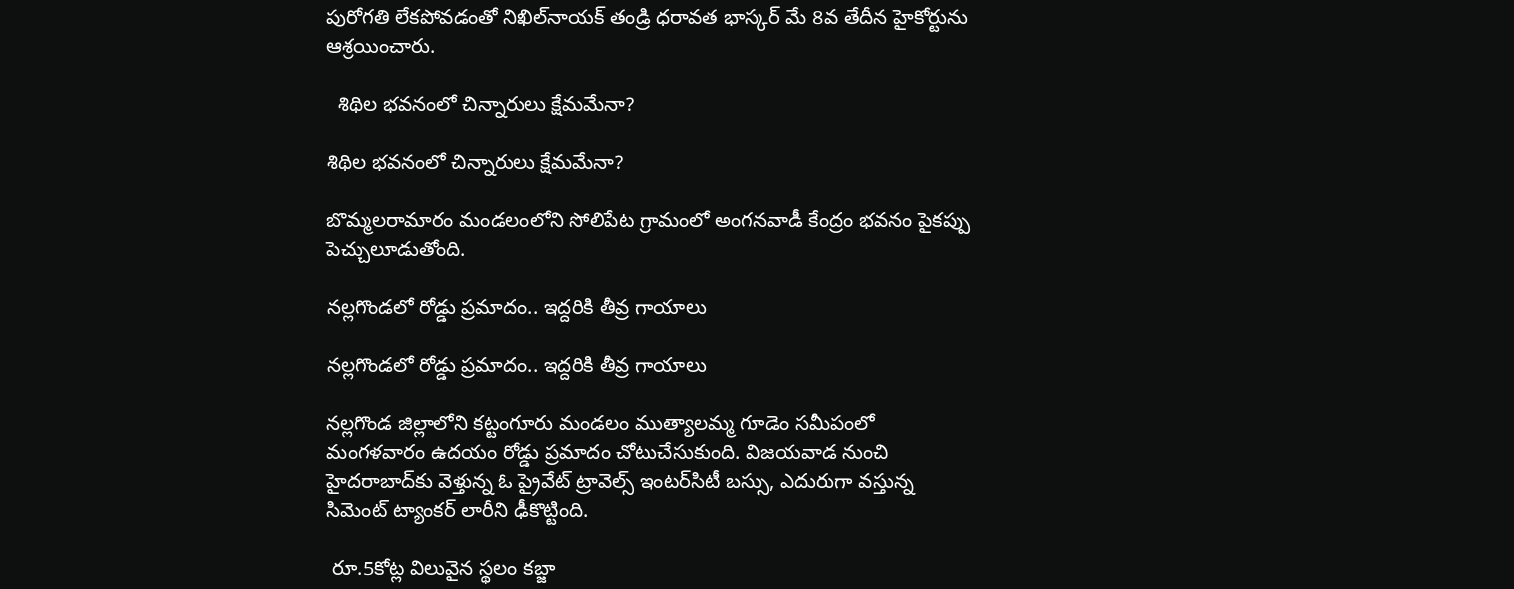పురోగతి లేకపోవడంతో నిఖిల్‌నాయక్‌ తండ్రి ధరావత భాస్కర్‌ మే 8వ తేదీన హైకోర్టును ఆశ్రయించారు.

  శిథిల భవనంలో చిన్నారులు క్షేమమేనా?

శిథిల భవనంలో చిన్నారులు క్షేమమేనా?

బొమ్మలరామారం మండలంలోని సోలిపేట గ్రామంలో అంగనవాడీ కేంద్రం భవనం పైకప్పు పెచ్చులూడుతోంది.

నల్లగొండలో రోడ్డు ప్రమాదం.. ఇద్దరికి తీవ్ర గాయాలు

నల్లగొండలో రోడ్డు ప్రమాదం.. ఇద్దరికి తీవ్ర గాయాలు

నల్లగొండ జిల్లాలోని కట్టంగూరు మండలం ముత్యాలమ్మ గూడెం సమీపంలో మంగళవారం ఉదయం రోడ్డు ప్రమాదం చోటుచేసుకుంది. విజయవాడ నుంచి హైదరాబాద్‌కు వెళ్తున్న ఓ ప్రైవేట్ ట్రావెల్స్ ఇంటర్‌సిటీ బస్సు, ఎదురుగా వస్తున్న సిమెంట్ ట్యాంకర్ లారీని ఢీకొట్టింది.

 రూ.5కోట్ల విలువైన స్థలం కబ్జా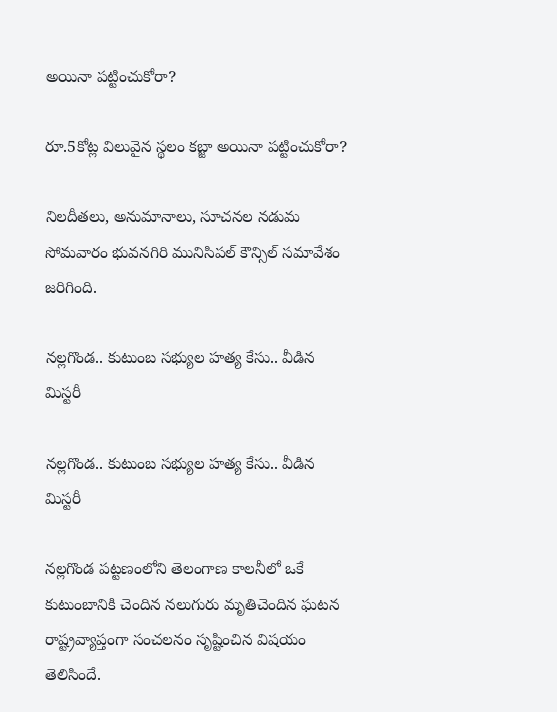అయినా పట్టించుకోరా?

రూ.5కోట్ల విలువైన స్థలం కబ్జా అయినా పట్టించుకోరా?

నిలదీతలు, అనుమానాలు, సూచనల నడుమ సోమవారం భువనగిరి మునిసిపల్‌ కౌన్సిల్‌ సమావేశం జరిగింది.

నల్లగొండ.. కుటుంబ సభ్యుల హత్య కేసు.. వీడిన  మిస్టరీ

నల్లగొండ.. కుటుంబ సభ్యుల హత్య కేసు.. వీడిన మిస్టరీ

నల్లగొండ పట్టణంలోని తెలంగాణ కాలనీలో ఒకే కుటుంబానికి చెందిన నలుగురు మృతిచెందిన ఘటన రాష్ట్రవ్యాప్తంగా సంచలనం సృష్టించిన విషయం తెలిసిందే.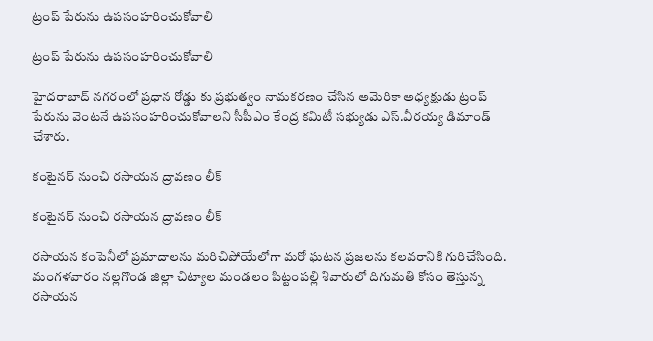ట్రంప్‌ పేరును ఉపసంహరించుకోవాలి

ట్రంప్‌ పేరును ఉపసంహరించుకోవాలి

హైదరాబాద్‌ నగరంలో ప్రధాన రోడ్డు కు ప్రభుత్వం నామకరణం చేసిన అమెరికా అధ్యక్షుడు ట్రంప్‌ పేరును వెంటనే ఉపసంహరించుకోవాలని సీపీఎం కేంద్ర కమిటీ సభ్యుడు ఎస్‌.వీరయ్య డిమాండ్‌ చేశారు.

కంటైనర్‌ నుంచి రసాయన ద్రావణం లీక్‌

కంటైనర్‌ నుంచి రసాయన ద్రావణం లీక్‌

రసాయన కంపెనీలో ప్రమాదాలను మరిచిపోయేలోగా మరో ఘటన ప్రజలను కలవరానికి గురిచేసింది. మంగళవారం నల్లగొండ జిల్లా చిట్యాల మండలం పిట్టంపల్లి శివారులో దిగుమతి కోసం తెస్తున్న రసాయన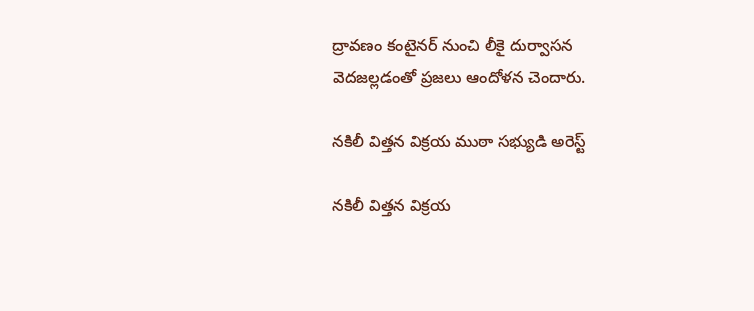ద్రావణం కంటైనర్‌ నుంచి లీకై దుర్వాసన వెదజల్లడంతో ప్రజలు ఆందోళన చెందారు.

నకిలీ విత్తన విక్రయ ముఠా సభ్యుడి అరెస్ట్‌

నకిలీ విత్తన విక్రయ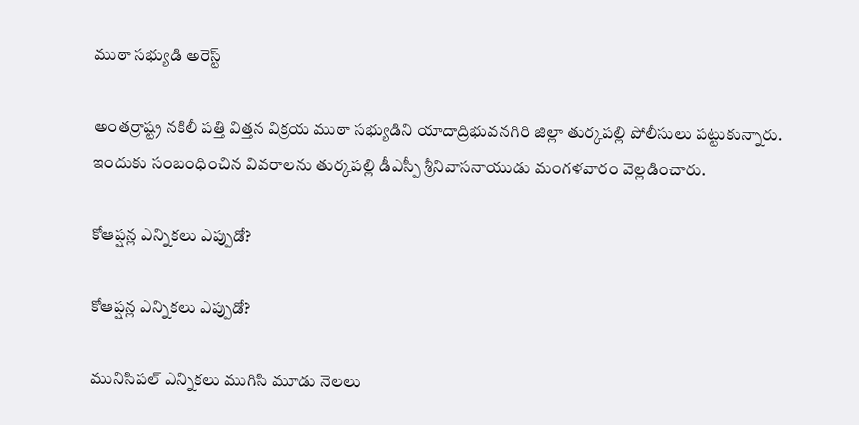ముఠా సభ్యుడి అరెస్ట్‌

అంతర్రాష్ట్ర నకిలీ పత్తి విత్తన విక్రయ ముఠా సభ్యుడిని యాదాద్రిభువనగిరి జిల్లా తుర్కపల్లి పోలీసులు పట్టుకున్నారు. ఇందుకు సంబంధించిన వివరాలను తుర్కపల్లి డీఎస్పీ శ్రీనివాసనాయుడు మంగళవారం వెల్లడించారు.

కోఆప్షన్ల ఎన్నికలు ఎప్పుడో?

కోఆప్షన్ల ఎన్నికలు ఎప్పుడో?

మునిసిపల్‌ ఎన్నికలు ముగిసి మూడు నెలలు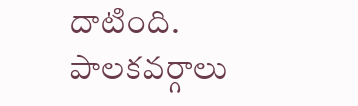దాటింది. పాలకవర్గాలు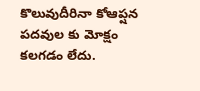కొలువుదీరినా కోఆప్షన పదవుల కు మోక్షం కలగడం లేదు.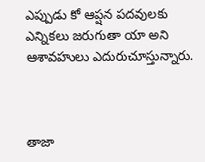ఎప్పుడు కో ఆప్షన పదవులకు ఎన్నికలు జరుగుతా యా అని ఆశావహులు ఎదురుచూస్తున్నారు.



తాజా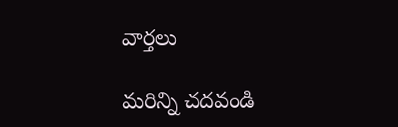వార్తలు

మరిన్ని చదవండి